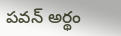పవన్ అర్థం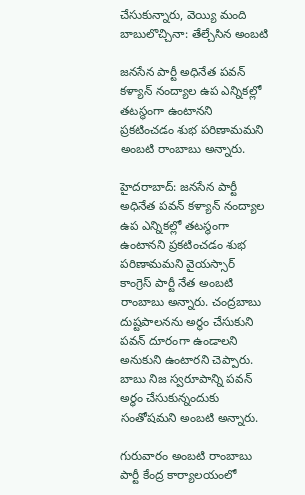చేసుకున్నారు, వెయ్యి మంది బాబులొచ్చినా: తేల్చేసిన అంబటి

జనసేన పార్టీ అధినేత పవన్ కళ్యాన్ నంద్యాల ఉప ఎన్నికల్లో తటస్థంగా ఉంటానని ప్రకటించడం శుభ పరిణామమని అంబటి రాంబాబు అన్నారు.

హైదరాబాద్: జనసేన పార్టీ అధినేత పవన్ కళ్యాన్ నంద్యాల ఉప ఎన్నికల్లో తటస్థంగా ఉంటానని ప్రకటించడం శుభ పరిణామమని వైయస్సార్ కాంగ్రెస్ పార్టీ నేత అంబటి రాంబాబు అన్నారు. చంద్రబాబు దుష్టపాలనను అర్థం చేసుకుని పవన్ దూరంగా ఉండాలని అనుకుని ఉంటారని చెప్పారు. బాబు నిజ స్వరూపాన్ని పవన్ అర్థం చేసుకున్నందుకు సంతోషమని అంబటి అన్నారు.

గురువారం అంబటి రాంబాబు పార్టీ కేంద్ర కార్యాలయంలో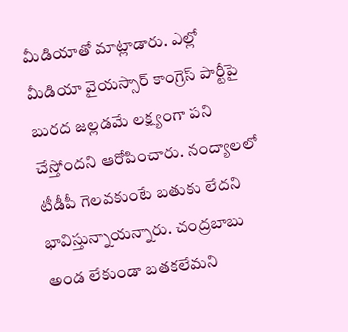మీడియాతో మాట్లాడారు. ఎల్లో మీడియా వైయస్సార్ కాంగ్రెస్ పార్టీపై బురద జల్లడమే లక్ష్యంగా పని చేస్తోందని ఆరోపించారు. నంద్యాలలో టీడీపీ గెలవకుంటే బతుకు లేదని భావిస్తున్నాయన్నారు. చంద్రబాబు అండ లేకుండా బతకలేమని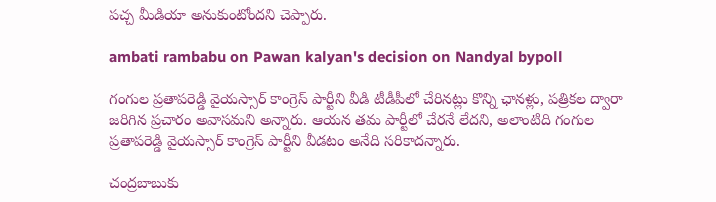పచ్చ మీడియా అనుకుంటోందని చెప్పారు.

ambati rambabu on Pawan kalyan's decision on Nandyal bypoll

గంగుల ప్రతాపరెడ్డి వైయస్సార్ కాంగ్రెస్ పార్టీని వీడి టీడీపీలో చేరినట్లు కొన్ని ఛానళ్లు, పత్రికల ద్వారా జరిగిన ప్రచారం అవాసమని అన్నారు. ఆయన తమ పార్టీలో చేరనే లేదని, అలాంటిది గంగుల ప్రతాపరెడ్డి వైయస్సార్ కాంగ్రెస్ పార్టీని వీడటం అనేది సరికాదన్నారు.

చంద్రబాబుకు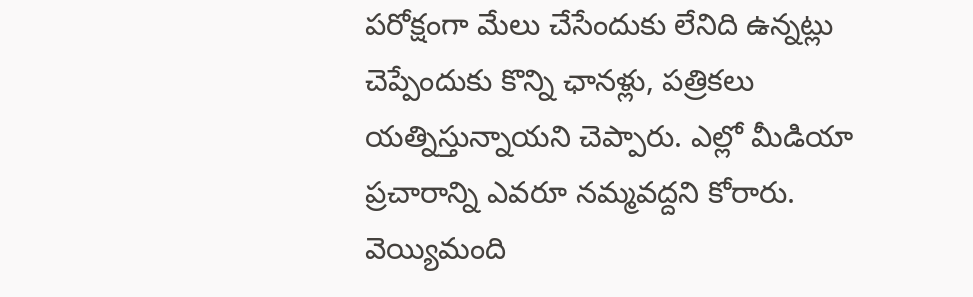పరోక్షంగా మేలు చేసేందుకు లేనిది ఉన్నట్లు చెప్పేందుకు కొన్ని ఛానళ్లు, పత్రికలు యత్నిస్తున్నాయని చెప్పారు. ఎల్లో మీడియా ప్రచారాన్ని ఎవరూ నమ్మవద్దని కోరారు. వెయ్యిమంది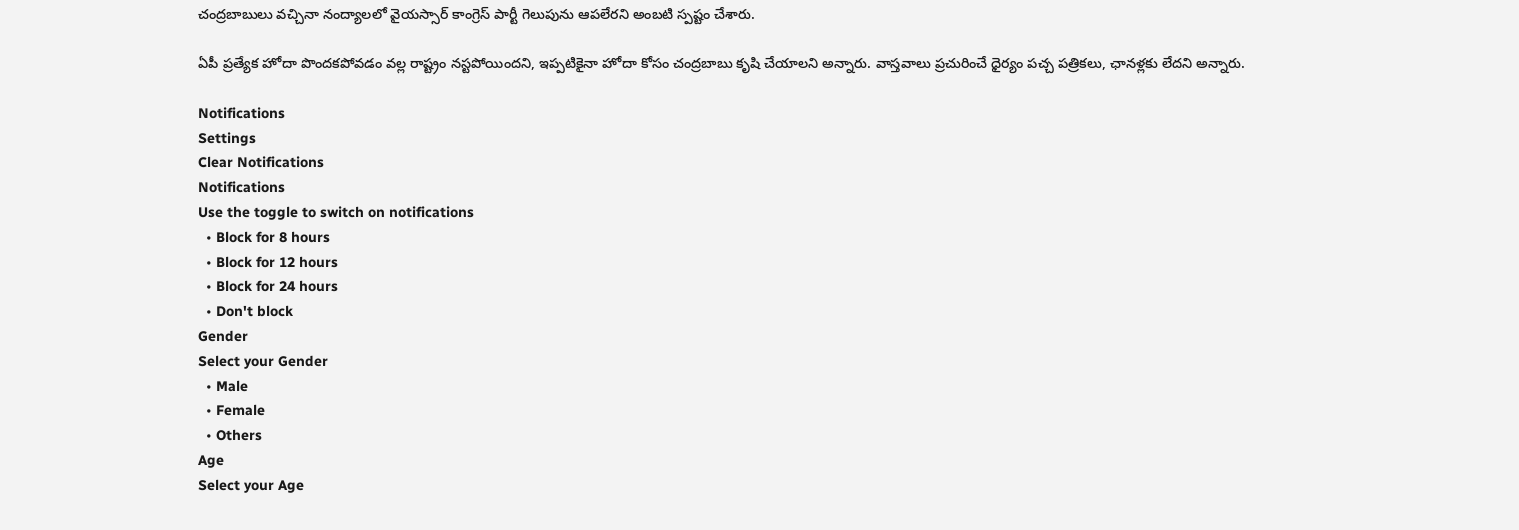చంద్రబాబులు వచ్చినా నంద్యాలలో వైయస్సార్ కాంగ్రెస్ పార్టీ గెలుపును ఆపలేరని అంబటి స్పష్టం చేశారు.

ఏపీ ప్రత్యేక హోదా పొందకపోవడం వల్ల రాష్ట్రం నస్టపోయిందని, ఇప్పటికైనా హోదా కోసం చంద్రబాబు కృషి చేయాలని అన్నారు. వాస్తవాలు ప్రచురించే ధైర్యం పచ్చ పత్రికలు, ఛానళ్లకు లేదని అన్నారు.

Notifications
Settings
Clear Notifications
Notifications
Use the toggle to switch on notifications
  • Block for 8 hours
  • Block for 12 hours
  • Block for 24 hours
  • Don't block
Gender
Select your Gender
  • Male
  • Female
  • Others
Age
Select your Age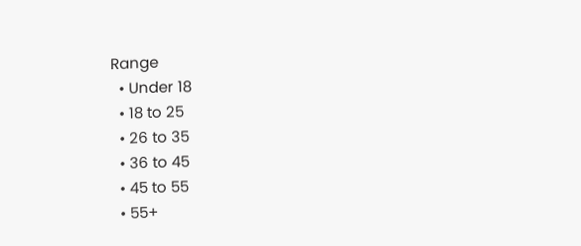Range
  • Under 18
  • 18 to 25
  • 26 to 35
  • 36 to 45
  • 45 to 55
  • 55+